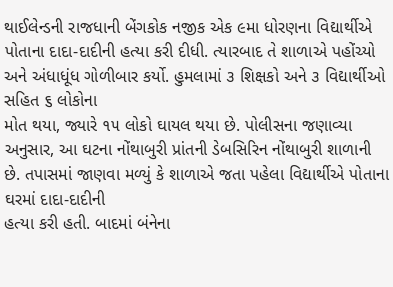થાઈલેન્ડની રાજધાની બેંગકોક નજીક એક ૯મા ધોરણના વિદ્યાર્થીએ પોતાના દાદા-દાદીની હત્યા કરી દીધી. ત્યારબાદ તે શાળાએ પહોંચ્યો અને અંધાધૂંધ ગોળીબાર કર્યો. હુમલામાં ૩ શિક્ષકો અને ૩ વિદ્યાર્થીઓ સહિત ૬ લોકોના
મોત થયા, જ્યારે ૧૫ લોકો ઘાયલ થયા છે. પોલીસના જણાવ્યા અનુસાર, આ ઘટના નોંથાબુરી પ્રાંતની ડેબસિરિન નોંથાબુરી શાળાની છે. તપાસમાં જાણવા મળ્યું કે શાળાએ જતા પહેલા વિદ્યાર્થીએ પોતાના ઘરમાં દાદા-દાદીની
હત્યા કરી હતી. બાદમાં બંનેના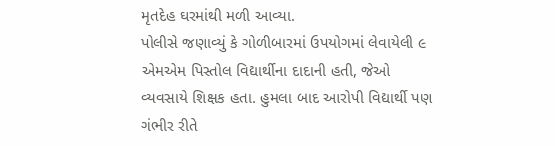મૃતદેહ ઘરમાંથી મળી આવ્યા.
પોલીસે જણાવ્યું કે ગોળીબારમાં ઉપયોગમાં લેવાયેલી ૯ એમએમ પિસ્તોલ વિદ્યાર્થીના દાદાની હતી, જેઓ વ્યવસાયે શિક્ષક હતા. હુમલા બાદ આરોપી વિદ્યાર્થી પણ ગંભીર રીતે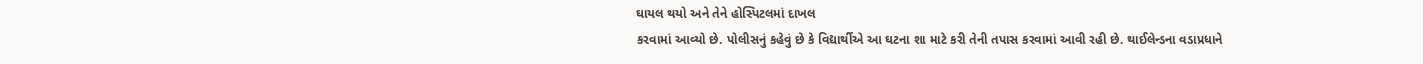ઘાયલ થયો અને તેને હોસ્પિટલમાં દાખલ
કરવામાં આવ્યો છે. પોલીસનું કહેવું છે કે વિદ્યાર્થીએ આ ઘટના શા માટે કરી તેની તપાસ કરવામાં આવી રહી છે. થાઈલેન્ડના વડાપ્રધાને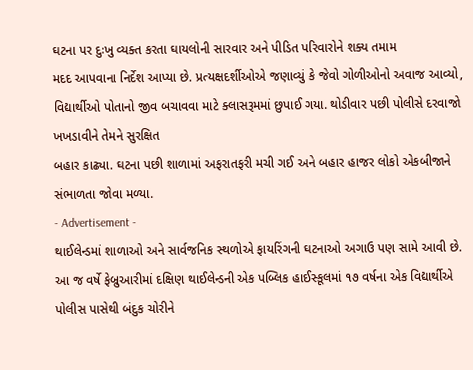ઘટના પર દુઃખુ વ્યક્ત કરતા ઘાયલોની સારવાર અને પીડિત પરિવારોને શક્ય તમામ
મદદ આપવાના નિર્દેશ આપ્યા છે. પ્રત્યક્ષદર્શીઓએ જણાવ્યું કે જેવો ગોળીઓનો અવાજ આવ્યો, વિદ્યાર્થીઓ પોતાનો જીવ બચાવવા માટે ક્લાસરૂમમાં છુપાઈ ગયા. થોડીવાર પછી પોલીસે દરવાજો ખખડાવીને તેમને સુરક્ષિત
બહાર કાઢ્યા. ઘટના પછી શાળામાં અફરાતફરી મચી ગઈ અને બહાર હાજર લોકો એકબીજાને સંભાળતા જોવા મળ્યા.
- Advertisement -
થાઈલેન્ડમાં શાળાઓ અને સાર્વજનિક સ્થળોએ ફાયરિંગની ઘટનાઓ અગાઉ પણ સામે આવી છે. આ જ વર્ષે ફેબ્રુઆરીમાં દક્ષિણ થાઈલેન્ડની એક પબ્લિક હાઈસ્કૂલમાં ૧૭ વર્ષના એક વિદ્યાર્થીએ પોલીસ પાસેથી બંદુક ચોરીને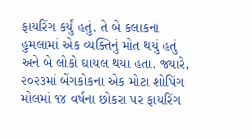ફાયરિંગ કર્યું હતું. તે બે કલાકના હુમલામાં એક વ્યક્તિનું મોત થયું હતું અને બે લોકો ઘાયલ થયા હતા. જ્યારે, ૨૦૨૩માં બેંગકોકના એક મોટા શોપિંગ મોલમાં ૧૪ વર્ષના છોકરા પર ફાયરિંગ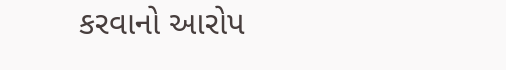કરવાનો આરોપ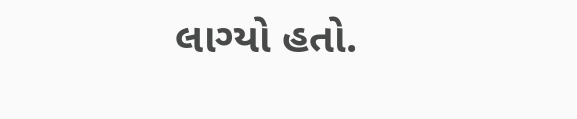લાગ્યો હતો.